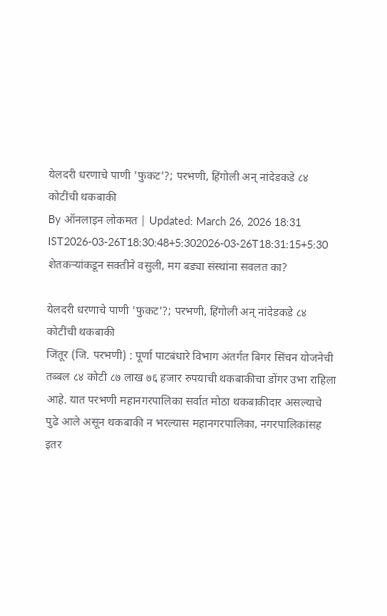येलदरी धरणाचे पाणी 'फुकट'?; परभणी, हिंगोली अन् नांदेडकडे ८४ कोटींची थकबाकी
By ऑनलाइन लोकमत | Updated: March 26, 2026 18:31 IST2026-03-26T18:30:48+5:302026-03-26T18:31:15+5:30
शेतकऱ्यांकडून सक्तीने वसुली, मग बड्या संस्थांना सवलत का?

येलदरी धरणाचे पाणी 'फुकट'?; परभणी, हिंगोली अन् नांदेडकडे ८४ कोटींची थकबाकी
जिंतूर (जि. परभणी) : पूर्णा पाटबंधारे विभाग अंतर्गत बिगर सिंचन योजनेची तब्बल ८४ कोटी ८७ लाख ७६ हजार रुपयाची थकबाकीचा डोंगर उभा राहिला आहे. यात परभणी महानगरपालिका सर्वात मोठा थकबाकीदार असल्याचे पुढे आले असून थकबाकी न भरल्यास महानगरपालिका, नगरपालिकांसह इतर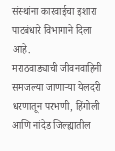संस्थांना कारवाईचा इशारा पाटबंधारे विभागाने दिला आहे.
मराठवाड्याची जीवनवाहिनी समजल्या जाणाऱ्या येलदरी धरणातून परभणी, हिंगोली आणि नांदेड जिल्ह्यातील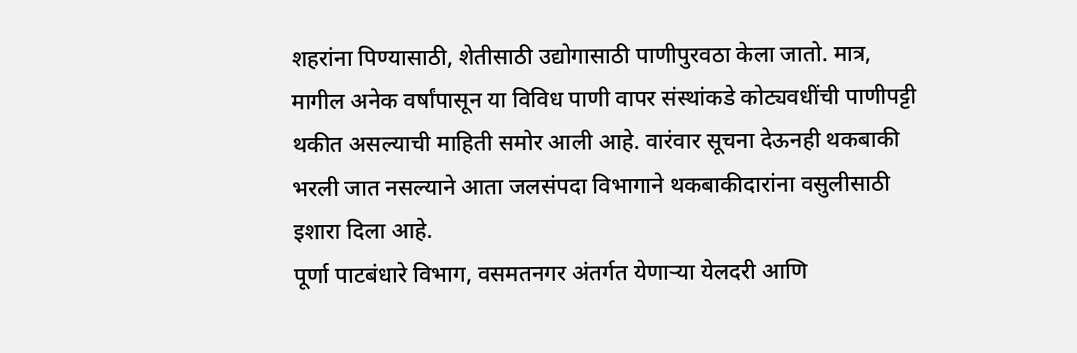शहरांना पिण्यासाठी, शेतीसाठी उद्योगासाठी पाणीपुरवठा केला जातो. मात्र, मागील अनेक वर्षांपासून या विविध पाणी वापर संस्थांकडे कोट्यवधींची पाणीपट्टी थकीत असल्याची माहिती समोर आली आहे. वारंवार सूचना देऊनही थकबाकी भरली जात नसल्याने आता जलसंपदा विभागाने थकबाकीदारांना वसुलीसाठी इशारा दिला आहे.
पूर्णा पाटबंधारे विभाग, वसमतनगर अंतर्गत येणाऱ्या येलदरी आणि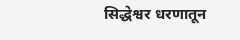सिद्धेश्वर धरणातून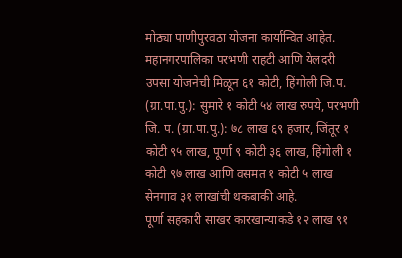मोठ्या पाणीपुरवठा योजना कार्यान्वित आहेत. महानगरपालिका परभणी राहटी आणि येलदरी उपसा योजनेची मिळून ६१ कोटी, हिंगोली जि.प. (ग्रा.पा.पु.): सुमारे १ कोटी ५४ लाख रुपये, परभणी जि. प. (ग्रा.पा.पु.): ७८ लाख ६९ हजार, जिंतूर १ कोटी ९५ लाख, पूर्णा ९ कोटी ३६ लाख, हिंगोली १ कोटी ९७ लाख आणि वसमत १ कोटी ५ लाख सेनगाव ३१ लाखांची थकबाकी आहे.
पूर्णा सहकारी साखर कारखान्याकडे १२ लाख ९१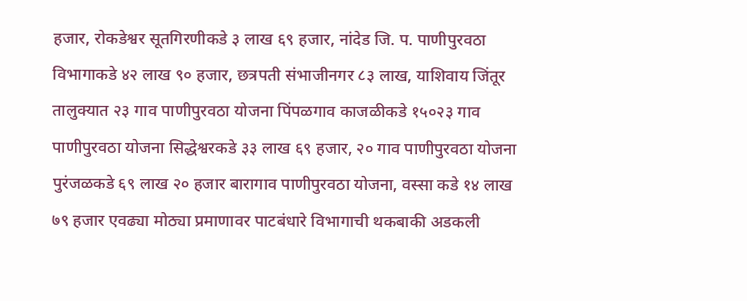हजार, रोकडेश्वर सूतगिरणीकडे ३ लाख ६९ हजार, नांदेड जि. प. पाणीपुरवठा विभागाकडे ४२ लाख ९० हजार, छत्रपती संभाजीनगर ८३ लाख, याशिवाय जिंतूर तालुक्यात २३ गाव पाणीपुरवठा योजना पिंपळगाव काजळीकडे १५०२३ गाव पाणीपुरवठा योजना सिद्धेश्वरकडे ३३ लाख ६९ हजार, २० गाव पाणीपुरवठा योजना पुरंजळकडे ६९ लाख २० हजार बारागाव पाणीपुरवठा योजना, वस्सा कडे १४ लाख ७९ हजार एवढ्या मोठ्या प्रमाणावर पाटबंधारे विभागाची थकबाकी अडकली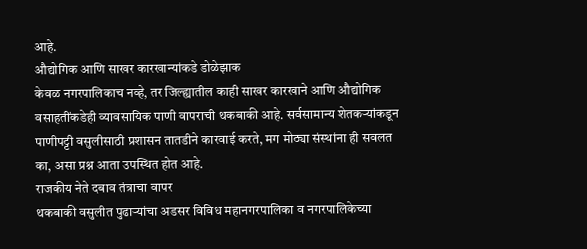आहे.
औद्योगिक आणि साखर कारखान्यांकडे डोळेझाक
केवळ नगरपालिकाच नव्हे, तर जिल्ह्यातील काही साखर कारखाने आणि औद्योगिक वसाहतींकडेही व्यावसायिक पाणी वापराची थकबाकी आहे. सर्वसामान्य शेतकऱ्यांकडून पाणीपट्टी वसुलीसाठी प्रशासन तातडीने कारवाई करते, मग मोठ्या संस्थांना ही सवलत का, असा प्रश्न आता उपस्थित होत आहे.
राजकीय नेते दबाव तंत्राचा वापर
थकबाकी वसुलीत पुढाऱ्यांचा अडसर विविध महानगरपालिका व नगरपालिकेच्या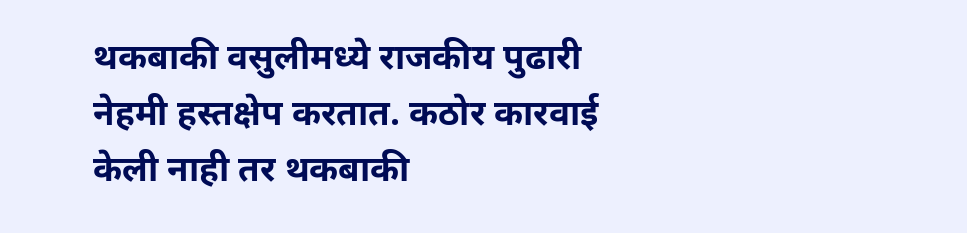थकबाकी वसुलीमध्ये राजकीय पुढारी नेहमी हस्तक्षेप करतात. कठोर कारवाई केली नाही तर थकबाकी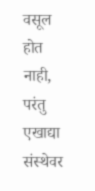वसूल होत नाही, परंतु एखाद्या संस्थेवर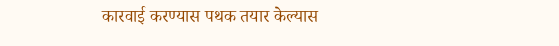कारवाई करण्यास पथक तयार केल्यास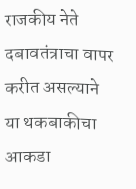राजकीय नेते दबावतंत्राचा वापर करीत असल्याने या थकबाकीचा आकडा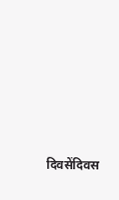दिवसेंदिवस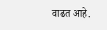वाढत आहे.